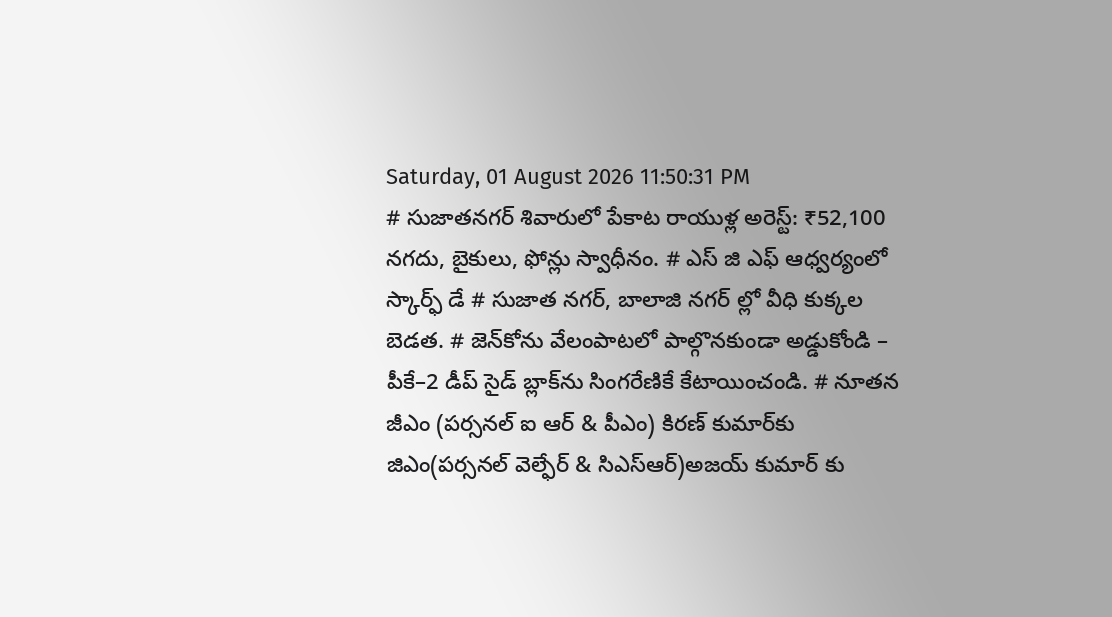Saturday, 01 August 2026 11:50:31 PM
# సుజాతనగర్ శివారులో పేకాట రాయుళ్ల అరెస్ట్: ₹52,100 నగదు, బైకులు, ఫోన్లు స్వాధీనం. # ఎస్ జి ఎఫ్ ఆధ్వర్యంలో స్కార్ఫ్ డే # సుజాత నగర్, బాలాజి నగర్ ల్లో వీధి కుక్కల బెడత. # జెన్‌కోను వేలంపాటలో పాల్గొనకుండా అడ్డుకోండి – పీకే–2 డీప్ సైడ్ బ్లాక్‌ను సింగరేణికే కేటాయించండి. # నూతన జీఎం (పర్సనల్ ఐ ఆర్ & పీఎం) కిరణ్ కుమార్‌కు జిఎం(పర్సనల్ వెల్ఫేర్ & సిఎస్ఆర్)అజయ్ కుమార్ కు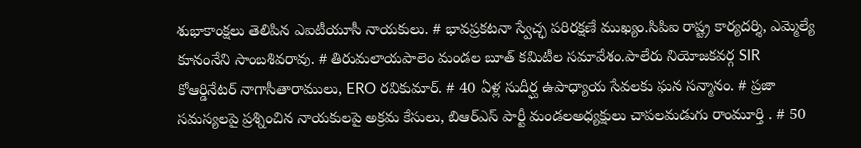శుభాకాంక్షలు తెలిపిన ఎఐటీయూసీ నాయకులు. # భావప్రకటనా స్వేచ్ఛ పరిరక్షణే ముఖ్యం.సిపిఐ రాష్ట్ర కార్యదర్శి, ఎమ్మెల్యే కూనంనేని సాంబశివరావు. # తిరుమలాయపాలెం మండల బూత్ కమిటీల సమావేశం.పాలేరు నియోజకవర్గ SIR కోఆర్డినేటర్ నాగాసీతారాములు, ERO రవికుమార్. # 40 ఏళ్ల సుదీర్ఘ ఉపాధ్యాయ సేవలకు ఘన సన్మానం. # ప్రజా సమస్యలపై ప్రశ్నించిన నాయకులపై అక్రమ కేసులు, బిఆర్ఎస్ పార్టీ మండలఅధ్యక్షులు చాపలమడుగు రాంమూర్తి . # 50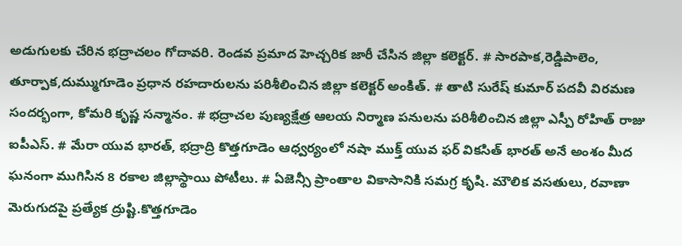అడుగులకు చేరిన భద్రాచలం గోదావరి. రెండవ ప్రమాద హెచ్చరిక జారీ చేసిన జిల్లా కలెక్టర్. # సారపాక,రెడ్డిపాలెం, తూర్పాక,దుమ్ముగూడెం ప్రధాన రహదారులను పరిశీలించిన జిల్లా కలెక్టర్ అంకిత్. # తాటి సురేష్ కుమార్ పదవీ విరమణ సందర్భంగా, కోమరి కృష్ణ సన్మానం. # భద్రాచల పుణ్యక్షేత్ర ఆలయ నిర్మాణ పనులను పరిశీలించిన జిల్లా ఎస్పీ రోహిత్ రాజు ఐపీఎస్. # మేరా యువ భారత్, భద్రాద్రి కొత్తగూడెం ఆధ్వర్యంలో నషా ముక్త్ యువ ఫర్ వికసిత్ భారత్ అనే అంశం మీద ఘనంగా ముగిసిన 8 రకాల జిల్లాస్థాయి పోటీలు. # ఏజెన్సీ ప్రాంతాల వికాసానికి సమగ్ర కృషి. మౌలిక వసతులు, రవాణా మెరుగుదపై ప్రత్యేక ద్రుష్టి.కొత్తగూడెం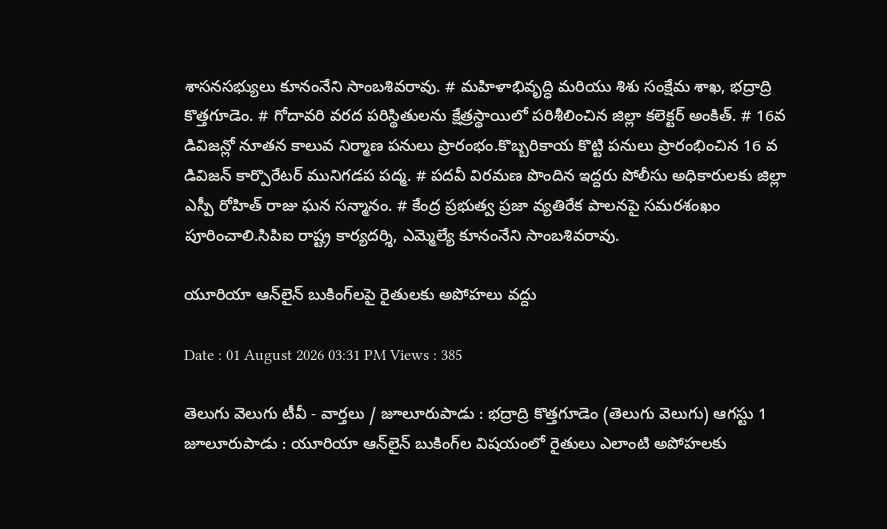శాసనసభ్యులు కూనంనేని సాంబశివరావు. # మహిళాభివృద్ధి మరియు శిశు సంక్షేమ శాఖ, భద్రాద్రి కొత్తగూడెం. # గోదావరి వరద పరిస్థితులను క్షేత్రస్థాయిలో పరిశీలించిన జిల్లా కలెక్టర్ అంకిత్. # 16వ డివిజన్లో నూతన కాలువ నిర్మాణ పనులు ప్రారంభం.కొబ్బరికాయ కొట్టి పనులు ప్రారంభించిన 16 వ డివిజన్ కార్పొరేటర్ మునిగడప పద్మ. # పదవీ విరమణ పొందిన ఇద్దరు పోలీసు అధికారులకు జిల్లా ఎస్పీ రోహిత్ రాజు ఘన సన్మానం. # కేంద్ర ప్రభుత్వ ప్రజా వ్యతిరేక పాలనపై సమరశంఖం పూరించాలి.సిపిఐ రాష్ట్ర కార్యదర్శి, ఎమ్మెల్యే కూనంనేని సాంబశివరావు.

యూరియా ఆన్‌లైన్ బుకింగ్‌లపై రైతులకు అపోహలు వద్దు

Date : 01 August 2026 03:31 PM Views : 385

తెలుగు వెలుగు టీవీ - వార్తలు / జూలూరుపాడు : భద్రాద్రి కొత్తగూడెం (తెలుగు వెలుగు) ఆగస్టు 1 జూలూరుపాడు : యూరియా ఆన్‌లైన్ బుకింగ్‌ల విషయంలో రైతులు ఎలాంటి అపోహలకు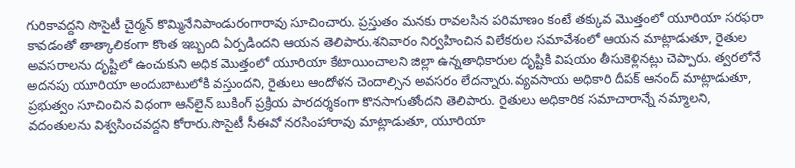గురికావద్దని సొసైటీ చైర్మన్ కొమ్మినేనిపాండురంగారావు సూచించారు. ప్రస్తుతం మనకు రావలసిన పరిమాణం కంటే తక్కువ మొత్తంలో యూరియా సరఫరా కావడంతో తాత్కాలికంగా కొంత ఇబ్బంది ఏర్పడిందని ఆయన తెలిపారు.శనివారం నిర్వహించిన విలేకరుల సమావేశంలో ఆయన మాట్లాడుతూ, రైతుల అవసరాలను దృష్టిలో ఉంచుకుని అధిక మొత్తంలో యూరియా కేటాయించాలని జిల్లా ఉన్నతాధికారుల దృష్టికి విషయం తీసుకెళ్లినట్లు చెప్పారు. త్వరలోనే అదనపు యూరియా అందుబాటులోకి వస్తుందని, రైతులు ఆందోళన చెందాల్సిన అవసరం లేదన్నారు.వ్యవసాయ అధికారి దీపక్ ఆనంద్ మాట్లాడుతూ, ప్రభుత్వం సూచించిన విధంగా ఆన్‌లైన్ బుకింగ్ ప్రక్రియ పారదర్శకంగా కొనసాగుతోందని తెలిపారు. రైతులు అధికారిక సమాచారాన్నే నమ్మాలని, వదంతులను విశ్వసించవద్దని కోరారు.సొసైటీ సీఈవో నరసింహారావు మాట్లాడుతూ, యూరియా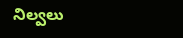నిల్వలు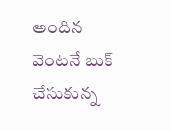అందిన వెంటనే బుక్ చేసుకున్న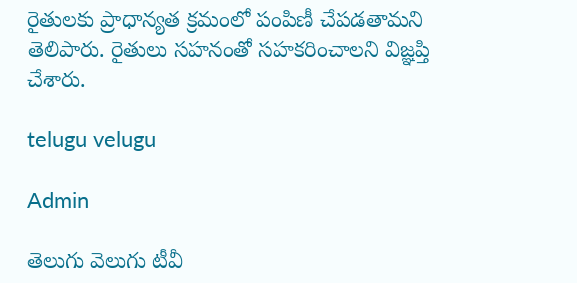రైతులకు ప్రాధాన్యత క్రమంలో పంపిణీ చేపడతామని తెలిపారు. రైతులు సహనంతో సహకరించాలని విజ్ఞప్తి చేశారు.

telugu velugu

Admin

తెలుగు వెలుగు టీవీ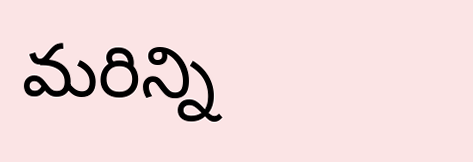మరిన్ని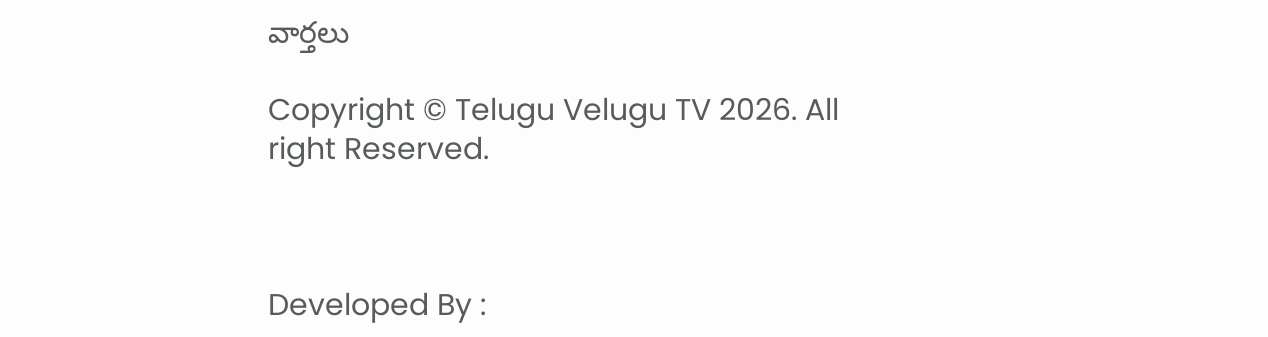వార్తలు

Copyright © Telugu Velugu TV 2026. All right Reserved.



Developed By :